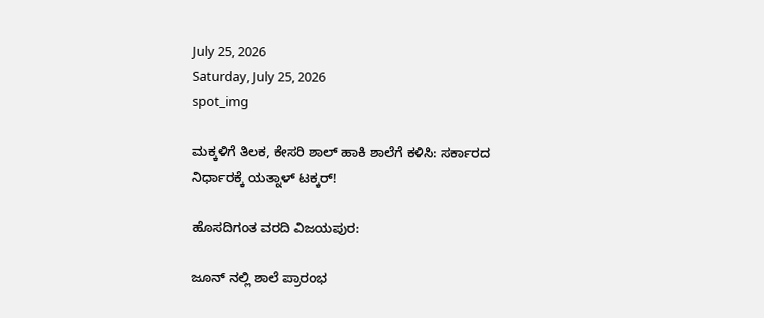July 25, 2026
Saturday, July 25, 2026
spot_img

ಮಕ್ಕಳಿಗೆ ತಿಲಕ, ಕೇಸರಿ ಶಾಲ್ ಹಾಕಿ ಶಾಲೆಗೆ ಕಳಿಸಿ: ಸರ್ಕಾರದ ನಿರ್ಧಾರಕ್ಕೆ ಯತ್ನಾಳ್ ಟಕ್ಕರ್!

ಹೊಸದಿಗಂತ ವರದಿ ವಿಜಯಪುರ:

ಜೂನ್ ನಲ್ಲಿ ಶಾಲೆ ಪ್ರಾರಂಭ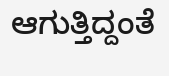ಆಗುತ್ತಿದ್ದಂತೆ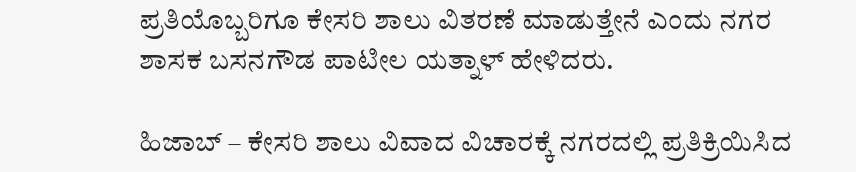ಪ್ರತಿಯೊಬ್ಬರಿಗೂ ಕೇಸರಿ ಶಾಲು ವಿತರಣೆ ಮಾಡುತ್ತೇನೆ‌ ಎಂದು ನಗರ ಶಾಸಕ ಬಸನಗೌಡ ಪಾಟೀಲ ಯತ್ನಾಳ್ ಹೇಳಿದರು.

ಹಿಜಾಬ್ – ಕೇಸರಿ ಶಾಲು ವಿವಾದ ವಿಚಾರಕ್ಕೆ ನಗರದಲ್ಲಿ ಪ್ರತಿಕ್ರಿಯಿಸಿದ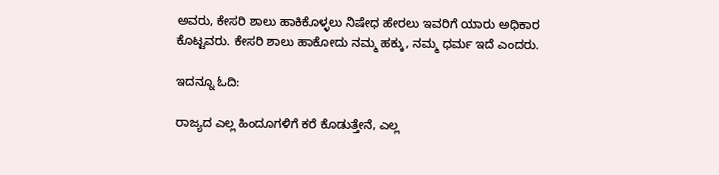ಅವರು, ಕೇಸರಿ ಶಾಲು ಹಾಕಿಕೊಳ್ಳಲು ನಿಷೇಧ ಹೇರಲು ಇವರಿಗೆ ಯಾರು ಅಧಿಕಾರ ಕೊಟ್ಟವರು. ಕೇಸರಿ ಶಾಲು ಹಾಕೋದು ನಮ್ಮ ಹಕ್ಕು, ನಮ್ಮ ಧರ್ಮ ಇದೆ ಎಂದರು.

ಇದನ್ನೂ ಓದಿ:

ರಾಜ್ಯದ ಎಲ್ಲ ಹಿಂದೂಗಳಿಗೆ ಕರೆ ಕೊಡುತ್ತೇನೆ, ಎಲ್ಲ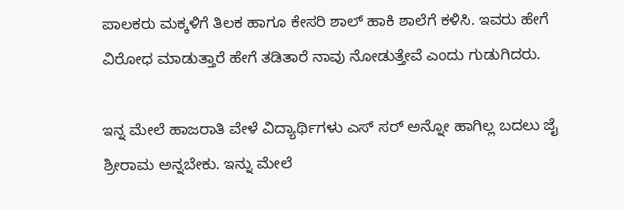ಪಾಲಕರು ಮಕ್ಕಳಿಗೆ ತಿಲಕ ಹಾಗೂ ಕೇಸರಿ ಶಾಲ್ ಹಾಕಿ ಶಾಲೆಗೆ ಕಳಿಸಿ. ಇವರು ಹೇಗೆ ವಿರೋಧ ಮಾಡುತ್ತಾರೆ ಹೇಗೆ ತಡಿತಾರೆ ನಾವು ನೋಡುತ್ತೇವೆ ಎಂದು ಗುಡುಗಿದರು.

ಇನ್ನ ಮೇಲೆ ಹಾಜರಾತಿ ವೇಳೆ ವಿದ್ಯಾರ್ಥಿಗಳು ಎಸ್ ಸರ್ ಅನ್ನೋ ಹಾಗಿಲ್ಲ ಬದಲು ಜೈ ಶ್ರೀರಾಮ ಅನ್ನಬೇಕು. ಇನ್ನು ಮೇಲೆ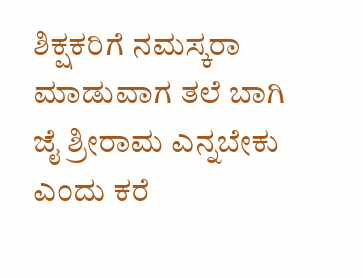ಶಿಕ್ಷಕರಿಗೆ ನಮಸ್ಕರಾ ಮಾಡುವಾಗ ತಲೆ ಬಾಗಿ ಜೈ ಶ್ರೀರಾಮ ಎನ್ನಬೇಕು ಎಂದು ಕರೆ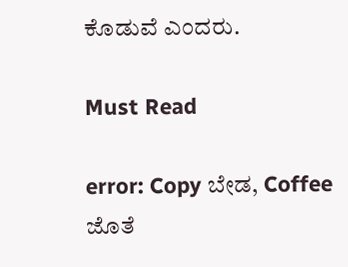ಕೊಡುವೆ ಎಂದರು.

Must Read

error: Copy ಬೇಡ, Coffee ಜೊತೆ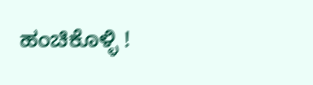ಹಂಚಿಕೊಳ್ಳಿ !